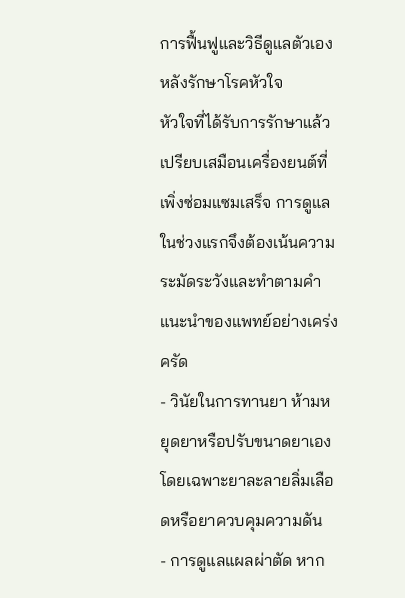การฟื้นฟูและวิธีดูแลตัวเองหลังรักษาโรคหัวใจ
หัวใจที่ได้รับการรักษาแล้วเปรียบเสมือนเครื่องยนต์ที่เพิ่งซ่อมแซมเสร็จ การดูแลในช่วงแรกจึงต้องเน้นความระมัดระวังและทำตามคำแนะนำของแพทย์อย่างเคร่งครัด
- วินัยในการทานยา ห้ามหยุดยาหรือปรับขนาดยาเอง โดยเฉพาะยาละลายลิ่มเลือดหรือยาควบคุมความดัน
- การดูแลแผลผ่าตัด หาก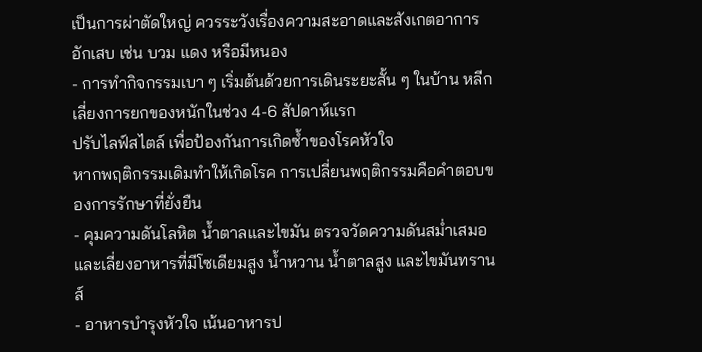เป็นการผ่าตัดใหญ่ ควรระวังเรื่องความสะอาดและสังเกตอาการอักเสบ เช่น บวม แดง หรือมีหนอง
- การทำกิจกรรมเบา ๆ เริ่มต้นด้วยการเดินระยะสั้น ๆ ในบ้าน หลีกเลี่ยงการยกของหนักในช่วง 4-6 สัปดาห์แรก
ปรับไลฟ์สไตล์ เพื่อป้องกันการเกิดซ้ำของโรคหัวใจ
หากพฤติกรรมเดิมทำให้เกิดโรค การเปลี่ยนพฤติกรรมคือคำตอบของการรักษาที่ยั่งยืน
- คุมความดันโลหิต น้ำตาลและไขมัน ตรวจวัดความดันสม่ำเสมอ และเลี่ยงอาหารที่มีโซเดียมสูง น้ำหวาน น้ำตาลสูง และไขมันทรานส์
- อาหารบำรุงหัวใจ เน้นอาหารป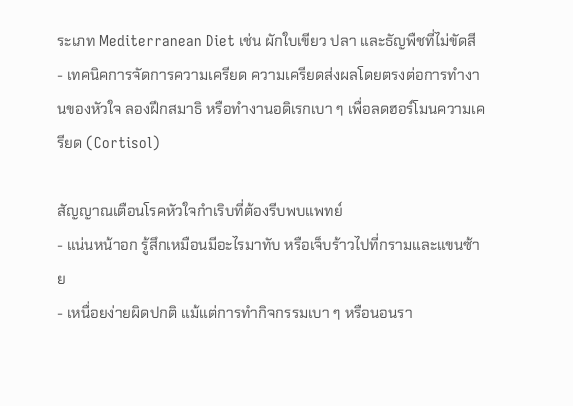ระเภท Mediterranean Diet เช่น ผักใบเขียว ปลา และธัญพืชที่ไม่ขัดสี
- เทคนิคการจัดการความเครียด ความเครียดส่งผลโดยตรงต่อการทำงานของหัวใจ ลองฝึกสมาธิ หรือทำงานอดิเรกเบา ๆ เพื่อลดฮอร์โมนความเครียด (Cortisol)

สัญญาณเตือนโรคหัวใจกำเริบที่ต้องรีบพบแพทย์
- แน่นหน้าอก รู้สึกเหมือนมีอะไรมาทับ หรือเจ็บร้าวไปที่กรามและแขนซ้าย
- เหนื่อยง่ายผิดปกติ แม้แต่การทำกิจกรรมเบา ๆ หรือนอนรา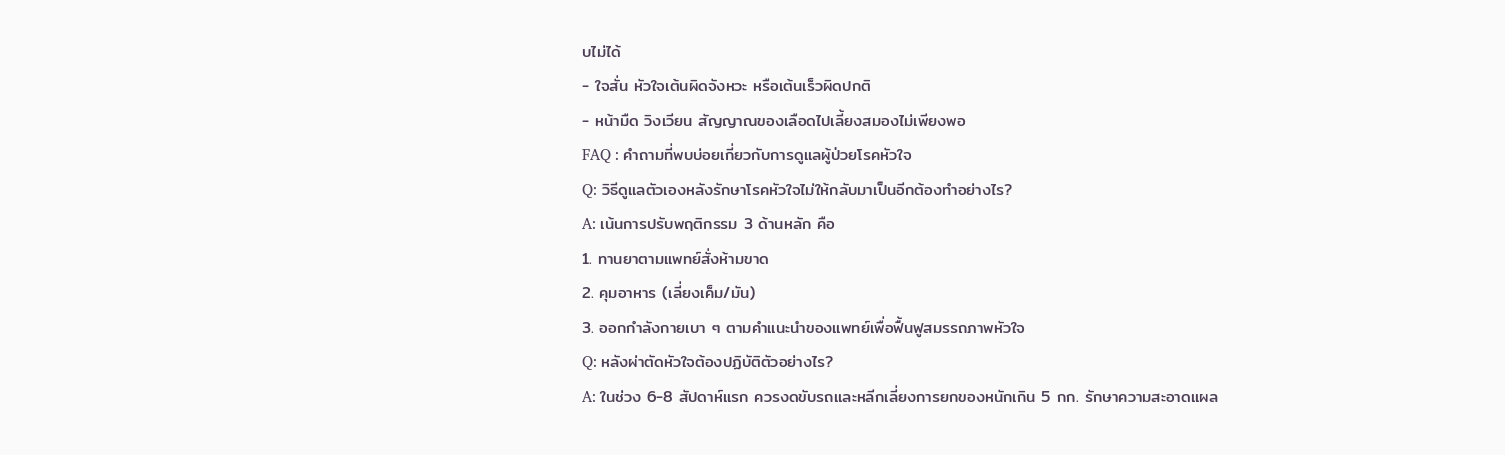บไม่ได้
- ใจสั่น หัวใจเต้นผิดจังหวะ หรือเต้นเร็วผิดปกติ
- หน้ามืด วิงเวียน สัญญาณของเลือดไปเลี้ยงสมองไม่เพียงพอ
FAQ : คำถามที่พบบ่อยเกี่ยวกับการดูแลผู้ป่วยโรคหัวใจ
Q: วิธีดูแลตัวเองหลังรักษาโรคหัวใจไม่ให้กลับมาเป็นอีกต้องทำอย่างไร?
A: เน้นการปรับพฤติกรรม 3 ด้านหลัก คือ
1. ทานยาตามแพทย์สั่งห้ามขาด
2. คุมอาหาร (เลี่ยงเค็ม/มัน)
3. ออกกำลังกายเบา ๆ ตามคำแนะนำของแพทย์เพื่อฟื้นฟูสมรรถภาพหัวใจ
Q: หลังผ่าตัดหัวใจต้องปฏิบัติตัวอย่างไร?
A: ในช่วง 6-8 สัปดาห์แรก ควรงดขับรถและหลีกเลี่ยงการยกของหนักเกิน 5 กก. รักษาความสะอาดแผล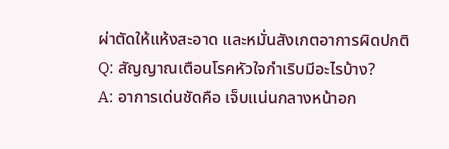ผ่าตัดให้แห้งสะอาด และหมั่นสังเกตอาการผิดปกติ
Q: สัญญาณเตือนโรคหัวใจกำเริบมีอะไรบ้าง?
A: อาการเด่นชัดคือ เจ็บแน่นกลางหน้าอก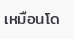เหมือนโด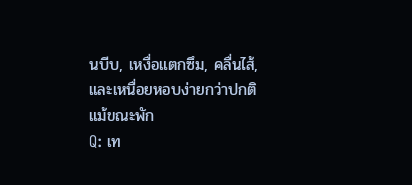นบีบ, เหงื่อแตกซึม, คลื่นไส้, และเหนื่อยหอบง่ายกว่าปกติแม้ขณะพัก
Q: เท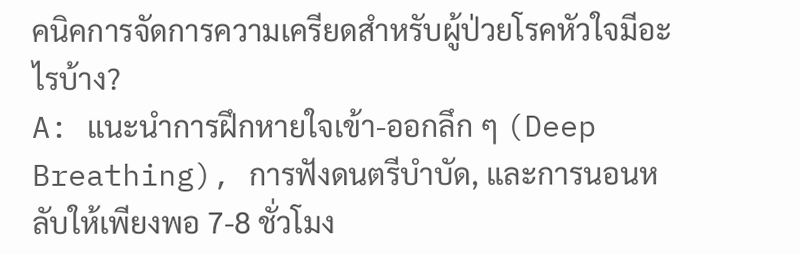คนิคการจัดการความเครียดสำหรับผู้ป่วยโรคหัวใจมีอะไรบ้าง?
A: แนะนำการฝึกหายใจเข้า-ออกลึก ๆ (Deep Breathing), การฟังดนตรีบำบัด, และการนอนหลับให้เพียงพอ 7-8 ชั่วโมง